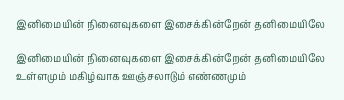இனிமையின் நினைவுகளை இசைக்கின்றேன் தனிமையிலே

இனிமையின் நினைவுகளை இசைக்கின்றேன் தனிமையிலே உள்ளமும் மகிழ்வாக ஊஞ்சலாடும் எண்ணமும்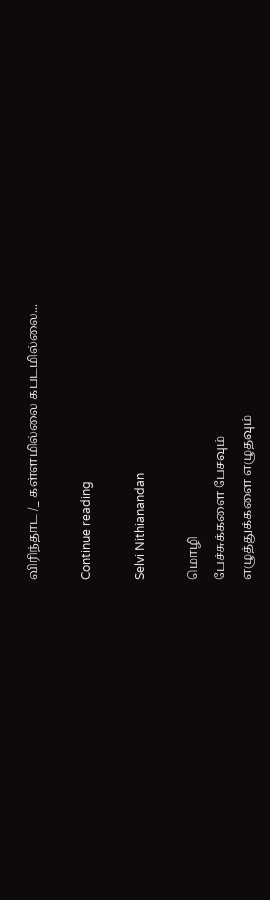விரிந்தாட /_ கள்ளமில்லை கபடமில்லை...

Continue reading

Selvi Nithianandan

மொழி
பேச்சுக்களை பேசவும்
எழுத்துக்களை எழுதவும்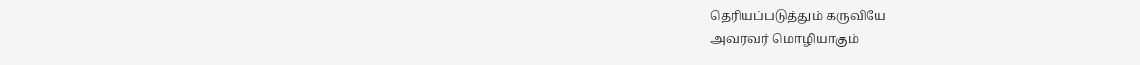தெரியப்படுத்தும் கருவியே
அவரவர் மொழியாகும்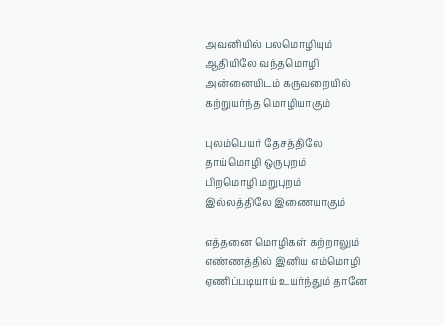அவனியில் பலமொழியும்
ஆதியிலே வந்தமொழி
அன்னையிடம் கருவறையில்
கற்றுயர்ந்த மொழியாகும்

புலம்பெயர் தேசத்திலே
தாய்மொழி ஒருபுறம்
பிறமொழி மறுபுறம்
இல்லத்திலே இணையாகும்

எத்தனை மொழிகள் கற்றாலும்
எண்ணத்தில் இனிய எம்மொழி
ஏணிப்படியாய் உயர்ந்தும் தானே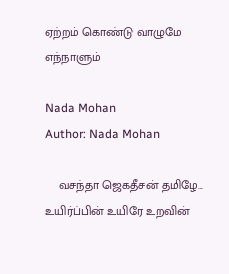ஏற்றம் கொண்டு வாழுமே எந்நாளும்

Nada Mohan
Author: Nada Mohan

    வசந்தா ஜெகதீசன் தமிழே... உயிர்ப்பின் உயிரே உறவின்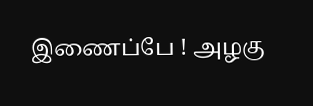இணைப்பே ! அழகு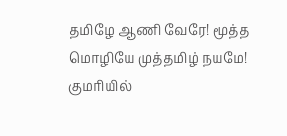தமிழே ஆணி வேரே! மூத்த மொழியே முத்தமிழ் நயமே! குமரியில்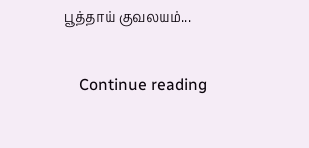பூத்தாய் குவலயம்...

    Continue reading